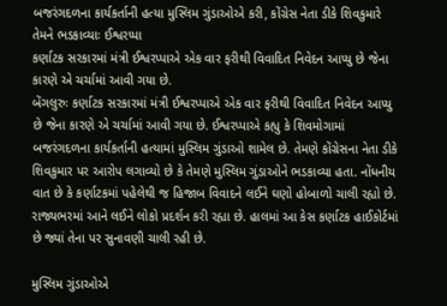બજરંગદળના કાર્યકર્તાની હત્યા મુસ્લિમ ગુંડાઓએ કરી, કોંગ્રેસ નેતા ડીકે શિવકુમારે તેમને ભડકાવ્યાઃ ઈશ્વરપ્પા
કર્ણાટક સરકારમાં મંત્રી ઈશ્વરપ્પાએ એક વાર ફરીથી વિવાદિત નિવેદન આપ્યુ છે જેના કારણે એ ચર્ચામાં આવી ગયા છે.
બેંગલુરુઃ કર્ણાટક સરકારમાં મંત્રી ઈશ્વરપ્પાએ એક વાર ફરીથી વિવાદિત નિવેદન આપ્યુ છે જેના કારણે એ ચર્ચામાં આવી ગયા છે. ઈશ્વરપ્પાએ કહ્યુ કે શિવમોગામાં બજરંગદળના કાર્યકર્તાની હત્યામાં મુસ્લિમ ગુંડાઓ શામેલ છે. તેમણે કોંગ્રેસના નેતા ડીકે શિવકુમાર પર આરોપ લગાવ્યો છે કે તેમણે મુસ્લિમ ગુંડાઓને ભડકાવ્યા હતા. નોંધનીય વાત છે કે કર્ણાટકમાં પહેલેથી જ હિજાબ વિવાદને લઈને ઘણો હોબાળો ચાલી રહ્યો છે. રાજ્યભરમાં આને લઈને લોકો પ્રદર્શન કરી રહ્યા છે. હાલમાં આ કેસ કર્ણાટક હાઈકોર્ટમાં છે જ્યાં તેના પર સુનાવણી ચાલી રહી છે.

મુસ્લિમ ગુંડાઓએ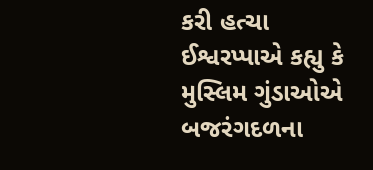કરી હત્ચા
ઈશ્વરપ્પાએ કહ્યુ કે મુસ્લિમ ગુંડાઓએ બજરંગદળના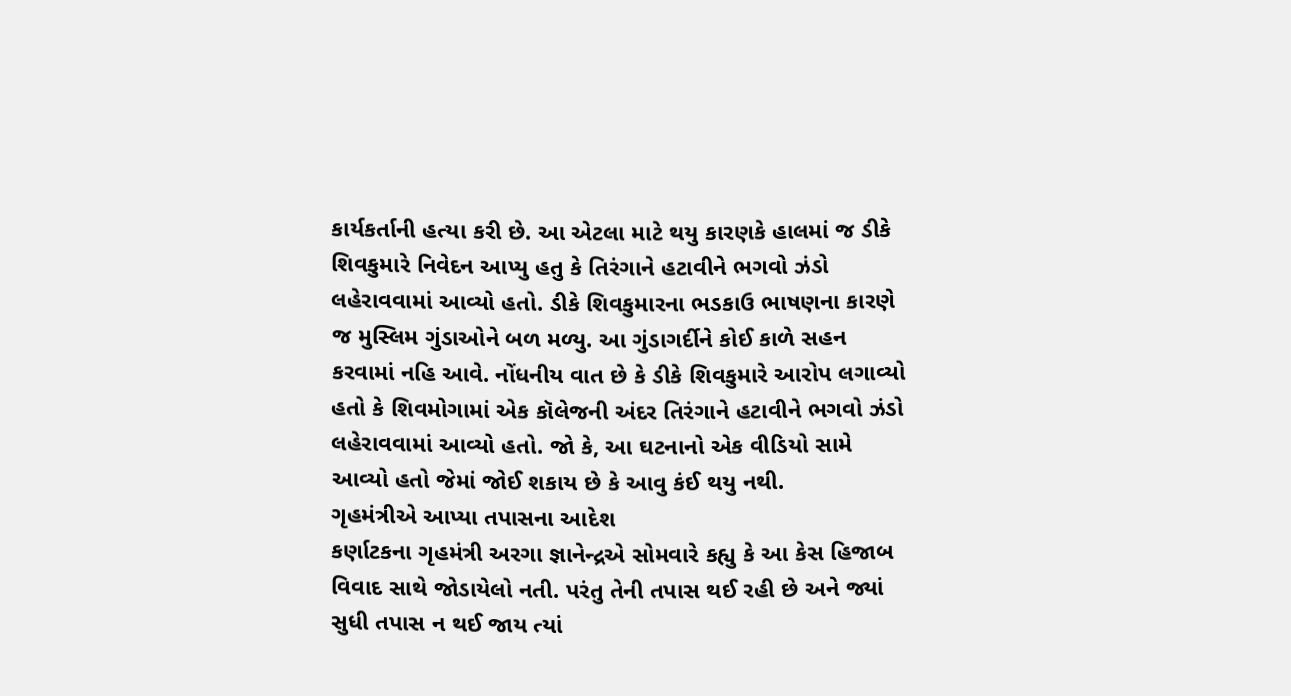કાર્યકર્તાની હત્યા કરી છે. આ એટલા માટે થયુ કારણકે હાલમાં જ ડીકે શિવકુમારે નિવેદન આપ્યુ હતુ કે તિરંગાને હટાવીને ભગવો ઝંડો લહેરાવવામાં આવ્યો હતો. ડીકે શિવકુમારના ભડકાઉ ભાષણના કારણે જ મુસ્લિમ ગુંડાઓને બળ મળ્યુ. આ ગુંડાગર્દીને કોઈ કાળે સહન કરવામાં નહિ આવે. નોંધનીય વાત છે કે ડીકે શિવકુમારે આરોપ લગાવ્યો હતો કે શિવમોગામાં એક કૉલેજની અંદર તિરંગાને હટાવીને ભગવો ઝંડો લહેરાવવામાં આવ્યો હતો. જો કે, આ ઘટનાનો એક વીડિયો સામે આવ્યો હતો જેમાં જોઈ શકાય છે કે આવુ કંઈ થયુ નથી.
ગૃહમંત્રીએ આપ્યા તપાસના આદેશ
કર્ણાટકના ગૃહમંત્રી અરગા જ્ઞાનેન્દ્રએ સોમવારે કહ્યુ કે આ કેસ હિજાબ વિવાદ સાથે જોડાયેલો નતી. પરંતુ તેની તપાસ થઈ રહી છે અને જ્યાં સુધી તપાસ ન થઈ જાય ત્યાં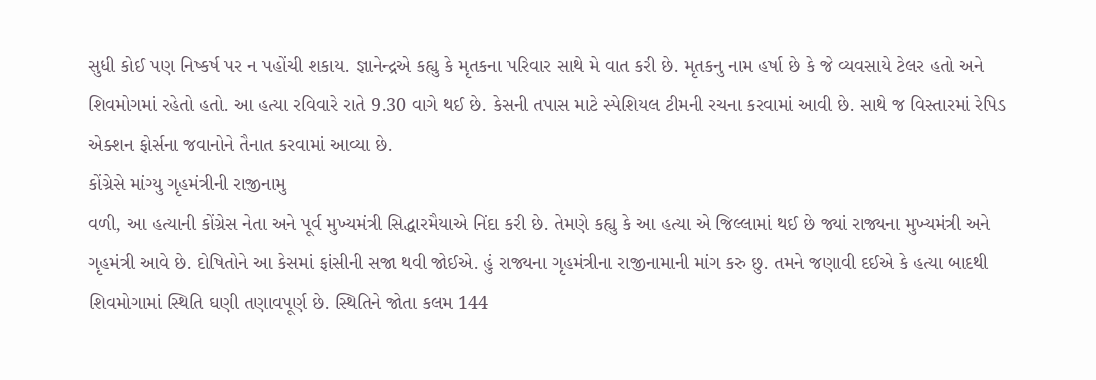સુધી કોઈ પણ નિષ્કર્ષ પર ન પહોંચી શકાય. જ્ઞાનેન્દ્રએ કહ્યુ કે મૃતકના પરિવાર સાથે મે વાત કરી છે. મૃતકનુ નામ હર્ષા છે કે જે વ્યવસાયે ટેલર હતો અને શિવમોગમાં રહેતો હતો. આ હત્યા રવિવારે રાતે 9.30 વાગે થઈ છે. કેસની તપાસ માટે સ્પેશિયલ ટીમની રચના કરવામાં આવી છે. સાથે જ વિસ્તારમાં રેપિડ એક્શન ફોર્સના જવાનોને તૈનાત કરવામાં આવ્યા છે.
કોંગ્રેસે માંગ્યુ ગૃહમંત્રીની રાજીનામુ
વળી, આ હત્યાની કોંગ્રેસ નેતા અને પૂર્વ મુખ્યમંત્રી સિદ્ધારમૈયાએ નિંદા કરી છે. તેમણે કહ્યુ કે આ હત્યા એ જિલ્લામાં થઈ છે જ્યાં રાજ્યના મુખ્યમંત્રી અને ગૃહમંત્રી આવે છે. દોષિતોને આ કેસમાં ફાંસીની સજા થવી જોઈએ. હું રાજ્યના ગૃહમંત્રીના રાજીનામાની માંગ કરુ છુ. તમને જણાવી દઈએ કે હત્યા બાદથી શિવમોગામાં સ્થિતિ ઘણી તણાવપૂર્ણ છે. સ્થિતિને જોતા કલમ 144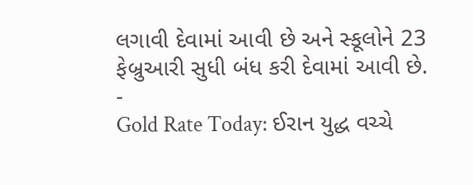લગાવી દેવામાં આવી છે અને સ્કૂલોને 23 ફેબ્રુઆરી સુધી બંધ કરી દેવામાં આવી છે.
-
Gold Rate Today: ઈરાન યુદ્ધ વચ્ચે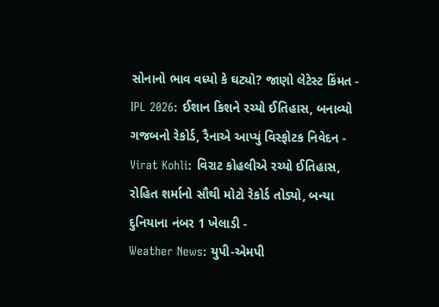સોનાનો ભાવ વધ્યો કે ઘટ્યો? જાણો લેટેસ્ટ કિંમત -
IPL 2026: ઈશાન કિશને રચ્યો ઈતિહાસ, બનાવ્યો ગજબનો રેકોર્ડ, રૈનાએ આપ્યું વિસ્ફોટક નિવેદન -
Virat Kohli: વિરાટ કોહલીએ રચ્યો ઈતિહાસ, રોહિત શર્માનો સૌથી મોટો રેકોર્ડ તોડ્યો, બન્યા દુનિયાના નંબર 1 ખેલાડી -
Weather News: યુપી-એમપી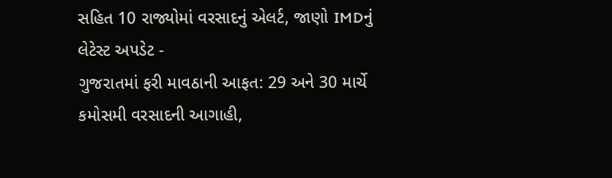સહિત 10 રાજ્યોમાં વરસાદનું એલર્ટ, જાણો IMDનું લેટેસ્ટ અપડેટ -
ગુજરાતમાં ફરી માવઠાની આફત: 29 અને 30 માર્ચે કમોસમી વરસાદની આગાહી,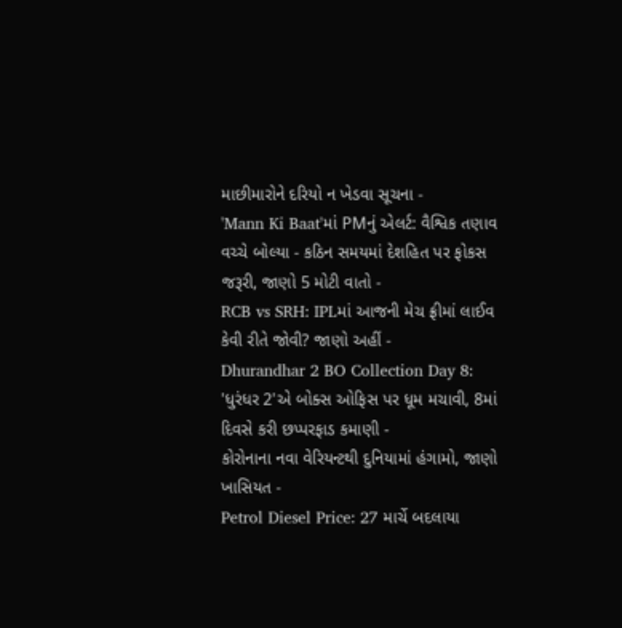માછીમારોને દરિયો ન ખેડવા સૂચના -
'Mann Ki Baat'માં PMનું એલર્ટ: વૈશ્વિક તણાવ વચ્ચે બોલ્યા - કઠિન સમયમાં દેશહિત પર ફોકસ જરૂરી, જાણો 5 મોટી વાતો -
RCB vs SRH: IPLમાં આજની મેચ ફ્રીમાં લાઈવ કેવી રીતે જોવી? જાણો અહીં -
Dhurandhar 2 BO Collection Day 8: 'ધુરંધર 2'એ બોક્સ ઓફિસ પર ધૂમ મચાવી, 8માં દિવસે કરી છપ્પરફાડ કમાણી -
કોરોનાના નવા વેરિયન્ટથી દુનિયામાં હંગામો, જાણો ખાસિયત -
Petrol Diesel Price: 27 માર્ચે બદલાયા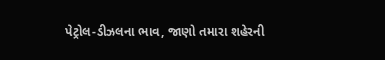પેટ્રોલ-ડીઝલના ભાવ, જાણો તમારા શહેરની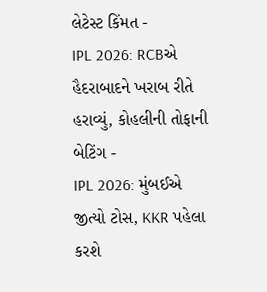લેટેસ્ટ કિંમત -
IPL 2026: RCBએ હૈદરાબાદને ખરાબ રીતે હરાવ્યું, કોહલીની તોફાની બેટિંગ -
IPL 2026: મુંબઈએ જીત્યો ટોસ, KKR પહેલા કરશે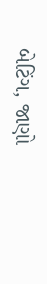બેટિંગ, જાણો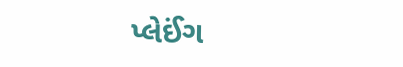પ્લેઈંગ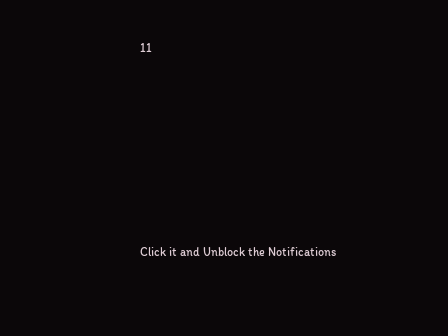11









Click it and Unblock the Notifications